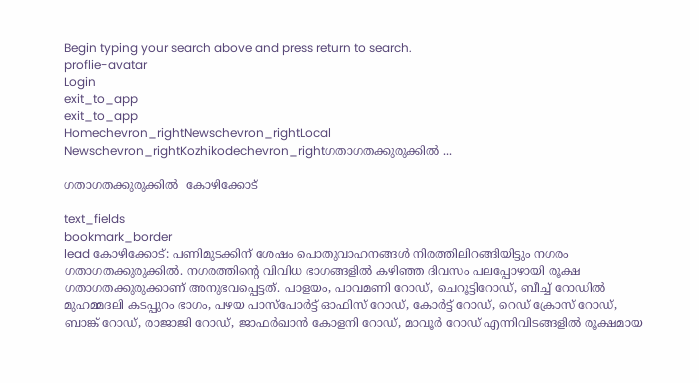Begin typing your search above and press return to search.
proflie-avatar
Login
exit_to_app
exit_to_app
Homechevron_rightNewschevron_rightLocal Newschevron_rightKozhikodechevron_rightഗതാഗതക്കുരുക്കിൽ ...

ഗതാഗതക്കുരുക്കിൽ  കോഴിക്കോട്

text_fields
bookmark_border
lead കോഴിക്കോട്: പണിമുടക്കിന് ശേഷം പൊതുവാഹനങ്ങൾ നിരത്തിലിറങ്ങിയിട്ടും നഗരം ഗതാഗതക്കുരുക്കിൽ. നഗരത്തിന്‍റെ വിവിധ ഭാഗങ്ങളിൽ കഴിഞ്ഞ ദിവസം പലപ്പോഴായി രൂക്ഷ ഗതാഗതക്കുരുക്കാണ് അനുഭവപ്പെട്ടത്. പാളയം, പാവമണി റോഡ്, ചെറൂട്ടിറോഡ്, ബീച്ച് റോഡിൽ മുഹമ്മദലി കടപ്പുറം ഭാഗം, പഴയ പാസ്പോർട്ട് ഓഫിസ് റോഡ്, കോർട്ട് റോഡ്, റെഡ് ക്രോസ് റോഡ്, ബാങ്ക് റോഡ്, രാജാജി റോഡ്, ജാഫർഖാൻ കോളനി റോഡ്, മാവൂർ റോഡ് എന്നിവിടങ്ങളിൽ രൂക്ഷമായ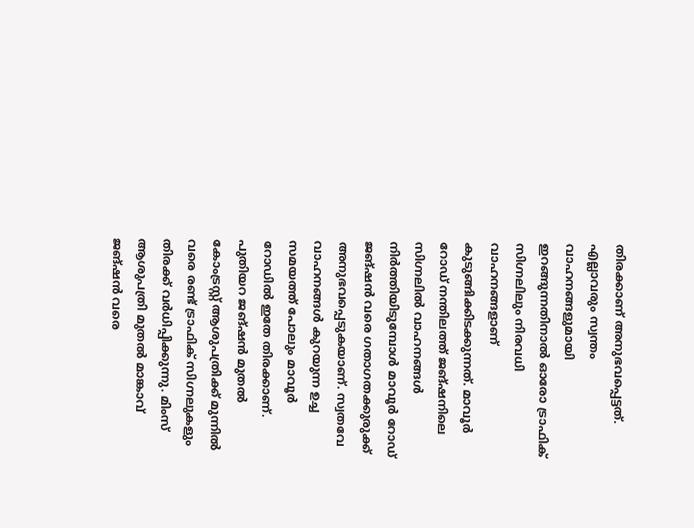തിരക്കാണ് അനുഭവപ്പെട്ടത്. എല്ലാവരും സ്വന്തം വാഹനങ്ങളുമായി ഇറങ്ങുന്നതിനാൽ ഓരോ ട്രാഫിക് സിഗ്നലിലും നിരവധി വാഹനങ്ങളാണ് കുടുങ്ങിക്കിടക്കുന്നത്. മാവൂർ റോഡ് നന്തിലത്ത് ജങ്ഷനിലെ സിഗ്നലിൽ വാഹനങ്ങൾ നിർത്തിയിടുമ്പോൾ മാവൂർ റോഡ് ജങ്ഷൻ വരെ ഗതാഗതക്കുരുക്ക് അനുഭവപ്പെടുകയാണ്. സ്വതവേ വാഹനങ്ങൾ കുറയുന്ന ഉച്ച സമയത്ത് പോലും മാവൂർ റോഡിൽ ഇതേ തിരക്കാണ്. പുതിയറ ജങ്ഷൻ മുതൽ കോംട്രസ്റ്റ് ആശുപത്രിക്ക് മുന്നിൽ വരെ രണ്ട് ട്രാഫിക് സിഗ്നലുകളും തിരക്ക് വർധിപ്പിക്കുന്നു. മിംസ് ആശുപത്രി മുതൽ മാങ്കാവ് ജങ്ഷൻ വരെ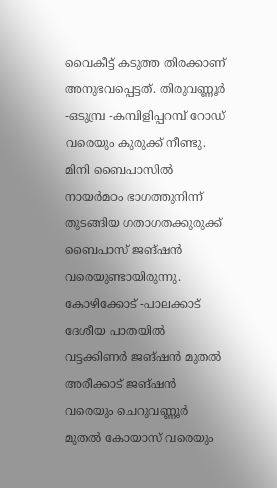വൈകീട്ട് കടുത്ത തിരക്കാണ് അനുഭവപ്പെട്ടത്. തിരുവണ്ണൂർ -ഒടുമ്പ്ര -കമ്പിളിപ്പറമ്പ് റോഡ് വരെയും കുരുക്ക് നീണ്ടു. മിനി ബൈപാസിൽ നായർമഠം ഭാഗത്തുനിന്ന് തുടങ്ങിയ ഗതാഗതക്കുരുക്ക് ബൈപാസ് ജങ്ഷൻ വരെയുണ്ടായിരുന്നു. കോഴിക്കോട് -പാലക്കാട് ദേശീയ പാതയിൽ വട്ടക്കിണർ ജങ്ഷൻ മുതൽ അരീക്കാട് ജങ്ഷൻ വരെയും ചെറുവണ്ണൂർ മുതൽ കോയാസ് വരെയും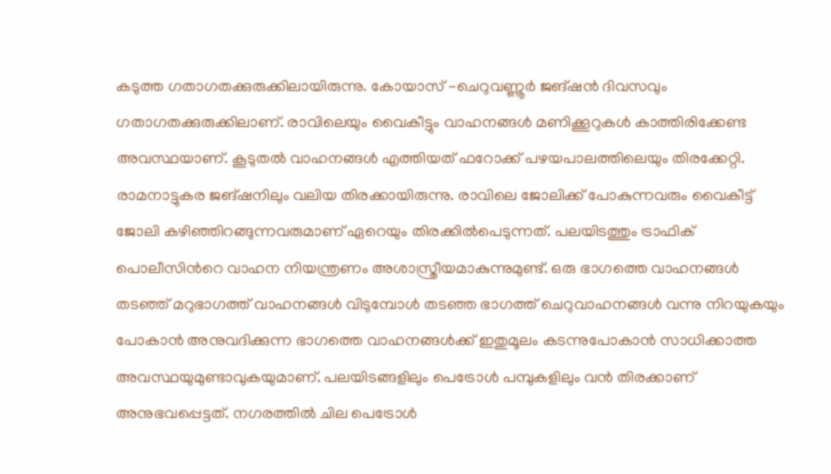കടുത്ത ഗതാഗതക്കുരുക്കിലായിരുന്നു. കോയാസ് -ചെറുവണ്ണൂർ ജങ്ഷൻ ദിവസവും ഗതാഗതക്കുരുക്കിലാണ്. രാവിലെയും വൈകീട്ടും വാഹനങ്ങൾ മണിക്കൂറുകൾ കാത്തിരിക്കേണ്ട അവസ്ഥയാണ്. കൂടുതൽ വാഹനങ്ങൾ എത്തിയത് ഫറോക്ക് പഴയപാലത്തിലെയും തിരക്കേറ്റി. രാമനാട്ടുകര ജങ്ഷനിലും വലിയ തിരക്കായിരുന്നു. രാവിലെ ജോലിക്ക് പോകുന്നവരും വൈകീട്ട് ജോലി കഴിഞ്ഞിറങ്ങുന്നവരുമാണ് ഏറെയും തിരക്കിൽപെടുന്നത്. പലയിടത്തും ട്രാഫിക് പൊലീസിന്‍റെ വാഹന നിയന്ത്രണം അശാസ്ത്രീയമാകുന്നുമുണ്ട്. ഒരു ഭാഗത്തെ വാഹനങ്ങൾ തടഞ്ഞ് മറുഭാഗത്ത് വാഹനങ്ങൾ വിടുമ്പോൾ തടഞ്ഞ ഭാഗത്ത് ചെറുവാഹനങ്ങൾ വന്നു നിറയുകയും പോകാൻ അനുവദിക്കുന്ന ഭാഗത്തെ വാഹനങ്ങൾക്ക് ഇതുമൂലം കടന്നുപോകാൻ സാധിക്കാത്ത അവസ്ഥയുമുണ്ടാവുകയുമാണ്. പലയിടങ്ങളിലും പെട്രോൾ പമ്പുകളിലും വൻ തിരക്കാണ് അനുഭവപ്പെട്ടത്. നഗരത്തിൽ ചില പെട്രോൾ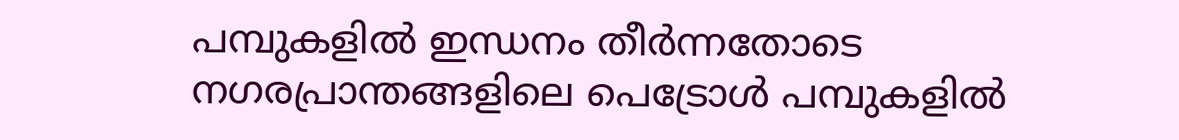പമ്പുകളിൽ ഇന്ധനം തീർന്നതോടെ നഗരപ്രാന്തങ്ങളിലെ പെട്രോൾ പമ്പുകളിൽ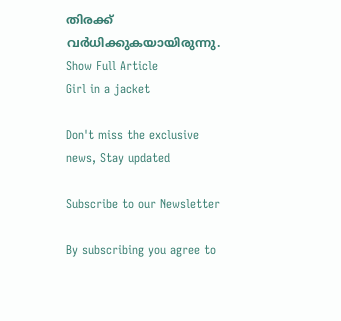തിരക്ക് വർധിക്കുകയായിരുന്നു.
Show Full Article
Girl in a jacket

Don't miss the exclusive news, Stay updated

Subscribe to our Newsletter

By subscribing you agree to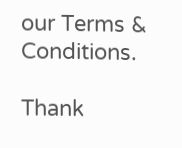our Terms & Conditions.

Thank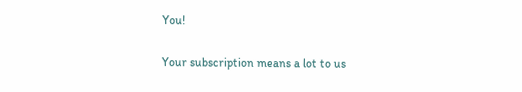You!

Your subscription means a lot to us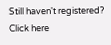Still haven't registered? Click here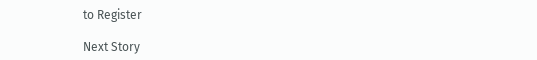to Register

Next Story